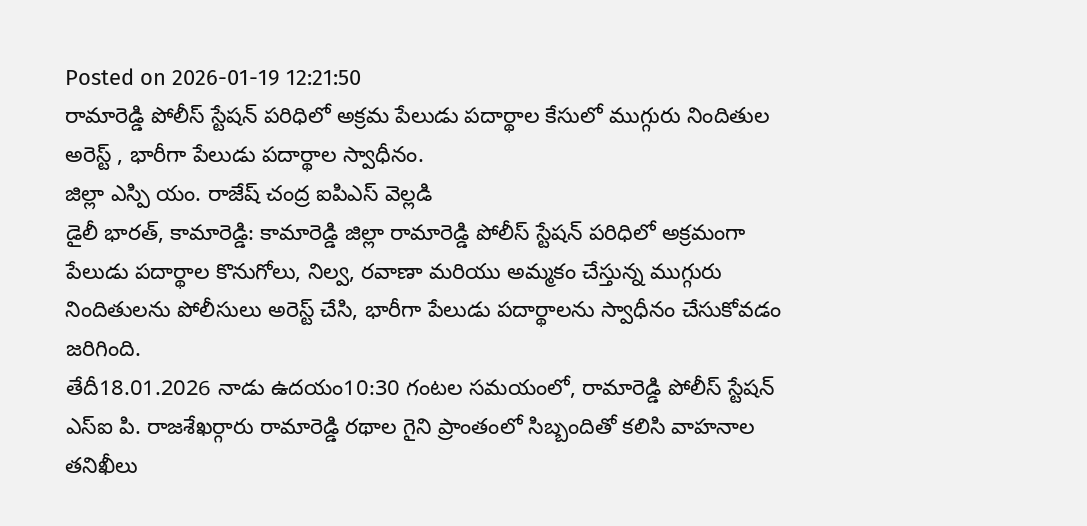Posted on 2026-01-19 12:21:50
రామారెడ్డి పోలీస్ స్టేషన్ పరిధిలో అక్రమ పేలుడు పదార్థాల కేసులో ముగ్గురు నిందితుల అరెస్ట్ , భారీగా పేలుడు పదార్థాల స్వాధీనం.
జిల్లా ఎస్పి యం. రాజేష్ చంద్ర ఐపిఎస్ వెల్లడి
డైలీ భారత్, కామారెడ్డి: కామారెడ్డి జిల్లా రామారెడ్డి పోలీస్ స్టేషన్ పరిధిలో అక్రమంగా పేలుడు పదార్థాల కొనుగోలు, నిల్వ, రవాణా మరియు అమ్మకం చేస్తున్న ముగ్గురు నిందితులను పోలీసులు అరెస్ట్ చేసి, భారీగా పేలుడు పదార్థాలను స్వాధీనం చేసుకోవడం జరిగింది.
తేదీ18.01.2026 నాడు ఉదయం10:30 గంటల సమయంలో, రామారెడ్డి పోలీస్ స్టేషన్ ఎస్ఐ పి. రాజశేఖర్గారు రామారెడ్డి రథాల గైని ప్రాంతంలో సిబ్బందితో కలిసి వాహనాల తనిఖీలు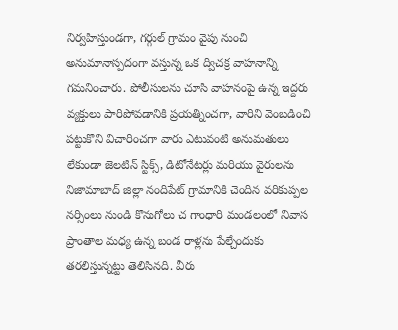నిర్వహిస్తుండగా, గర్గుల్ గ్రామం వైపు నుంచి అనుమానాస్పదంగా వస్తున్న ఒక ద్విచక్ర వాహనాన్ని గమనించారు. పోలీసులను చూసి వాహనంపై ఉన్న ఇద్దరు వ్యక్తులు పారిపోవడానికి ప్రయత్నించగా, వారిని వెంబడించి పట్టుకొని విచారించగా వారు ఎటువంటి అనుమతులు లేకుండా జెలటిన్ స్టిక్స్, డిటోనేటర్లు మరియు వైరులను నిజామాబాద్ జిల్లా నందిపేట్ గ్రామానికి చెందిన వరికుప్పల నర్సింలు నుండి కొనుగోలు చ గాంధారి మండలంలో నివాస ప్రాంతాల మధ్య ఉన్న బండ రాళ్లను పేల్చేందుకు తరలిస్తున్నట్టు తెలిసినది. వీరు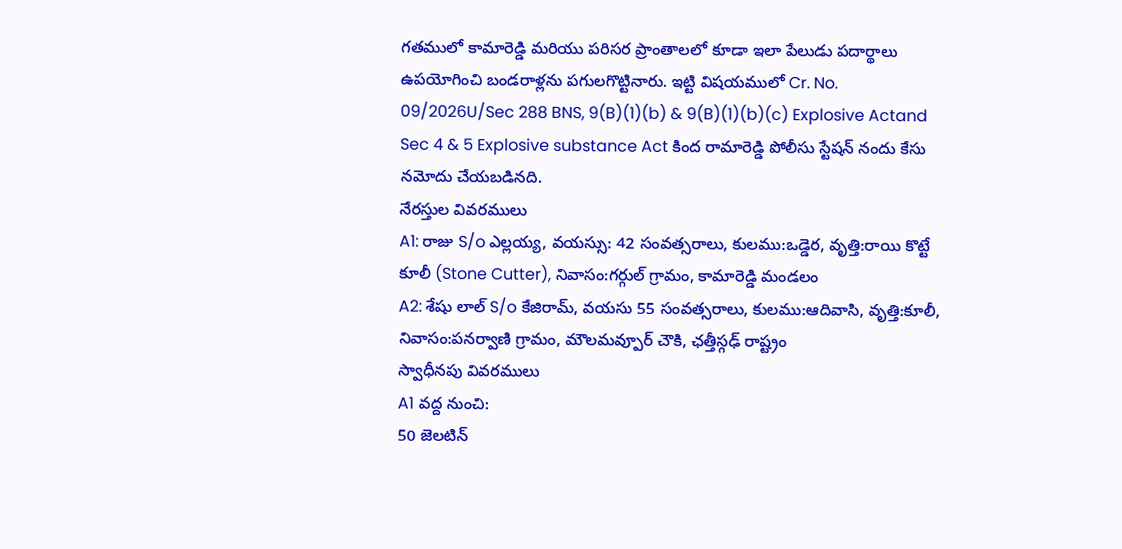గతములో కామారెడ్డి మరియు పరిసర ప్రాంతాలలో కూడా ఇలా పేలుడు పదార్థాలు ఉపయోగించి బండరాళ్లను పగులగొట్టినారు. ఇట్టి విషయములో Cr. No. 09/2026U/Sec 288 BNS, 9(B)(1)(b) & 9(B)(1)(b)(c) Explosive Actand Sec 4 & 5 Explosive substance Act కింద రామారెడ్డి పోలీసు స్టేషన్ నందు కేసు నమోదు చేయబడినది.
నేరస్తుల వివరములు
A1: రాజు S/o ఎల్లయ్య, వయస్సు: 42 సంవత్సరాలు, కులము:ఒడ్డెర, వృత్తి:రాయి కొట్టే కూలీ (Stone Cutter), నివాసం:గర్గుల్ గ్రామం, కామారెడ్డి మండలం
A2: శేషు లాల్ S/o కేజిరామ్, వయసు 55 సంవత్సరాలు, కులము:ఆదివాసి, వృత్తి:కూలీ, నివాసం:పనర్వాణి గ్రామం, మౌలమవ్పూర్ చౌకి, ఛత్తీస్గఢ్ రాష్ట్రం
స్వాధీనపు వివరములు
A1 వద్ద నుంచి:
50 జెలటిన్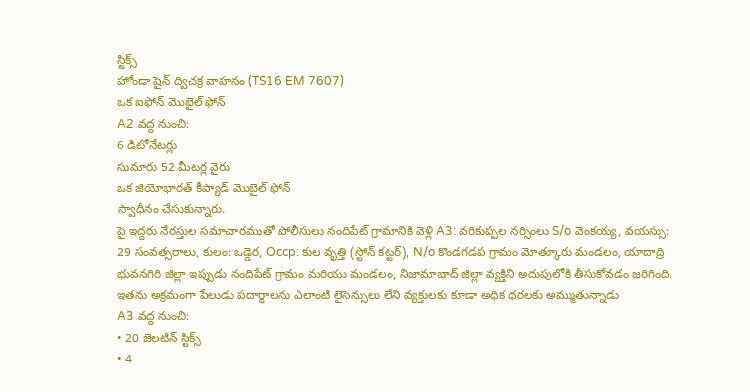స్టిక్స్
హోండా షైన్ ద్విచక్ర వాహనం (TS16 EM 7607)
ఒక ఐఫోన్ మొబైల్ ఫోన్
A2 వద్ద నుంచి:
6 డిటోనేటర్లు
సుమారు 52 మీటర్ల వైరు
ఒక జియోభారత్ కీప్యాడ్ మొబైల్ ఫోన్
స్వాధీనం చేసుకున్నారు.
పై ఇద్దరు నేరస్తుల సమాచారముతో పోలీసులు నందిపేట్ గ్రామానికి వెళ్లి A3: వరికుప్పల నర్సింలు S/o వెంకయ్య, వయస్సు: 29 సంవత్సరాలు, కులం: ఒడ్డెర, Occp: కుల వృత్తి (స్టోన్ కట్టర్), N/o కొండగడప గ్రామం మోత్కూరు మండలం, యాదాద్రి భువనగిరి జిల్లా ఇప్పుడు నందిపేట్ గ్రామం మరియు మండలం, నిజామాబాద్ జిల్లా వ్యక్తిని అదుపులోకి తీసుకోవడం జరిగింది. ఇతను అక్రమంగా పేలుడు పదార్థాలను ఎలాంటి లైసెన్సులు లేని వ్యక్తులకు కూడా అధిక ధరలకు అమ్ముతున్నాడు
A3 వద్ద నుంచి:
• 20 జెలటిన్ స్టిక్స్
• 4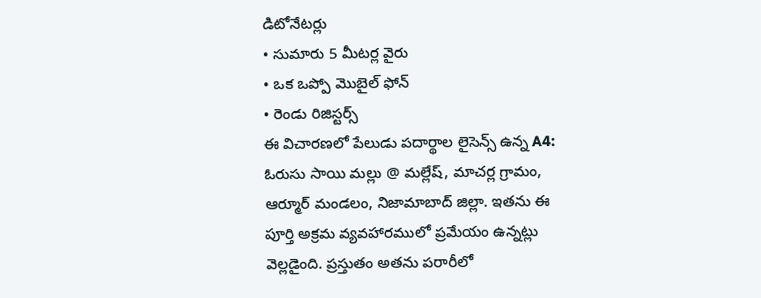డిటోనేటర్లు
• సుమారు 5 మీటర్ల వైరు
• ఒక ఒప్పో మొబైల్ ఫోన్
• రెండు రిజిస్టర్స్
ఈ విచారణలో పేలుడు పదార్థాల లైసెన్స్ ఉన్న A4: ఓరుసు సాయి మల్లు @ మల్లేష్, మాచర్ల గ్రామం, ఆర్మూర్ మండలం, నిజామాబాద్ జిల్లా. ఇతను ఈ పూర్తి అక్రమ వ్యవహారములో ప్రమేయం ఉన్నట్లు వెల్లడైంది. ప్రస్తుతం అతను పరారీలో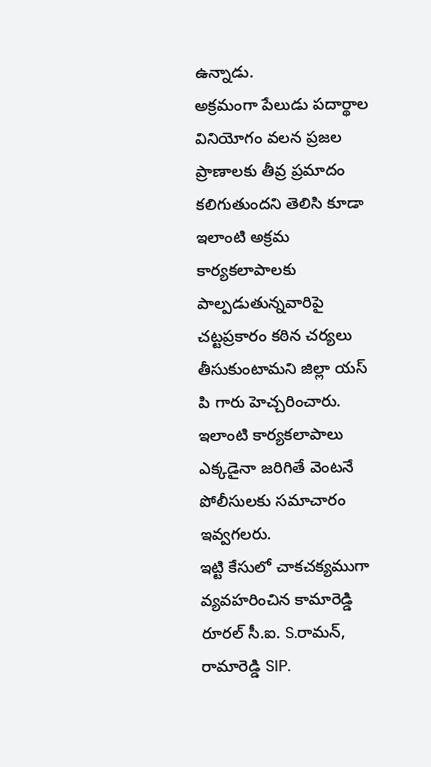ఉన్నాడు.
అక్రమంగా పేలుడు పదార్థాల వినియోగం వలన ప్రజల ప్రాణాలకు తీవ్ర ప్రమాదం కలిగుతుందని తెలిసి కూడా ఇలాంటి అక్రమ కార్యకలాపాలకు పాల్పడుతున్నవారిపై చట్టప్రకారం కఠిన చర్యలు తీసుకుంటామని జిల్లా యస్ పి గారు హెచ్చరించారు. ఇలాంటి కార్యకలాపాలు ఎక్కడైనా జరిగితే వెంటనే పోలీసులకు సమాచారం ఇవ్వగలరు.
ఇట్టి కేసులో చాకచక్యముగా వ్యవహరించిన కామారెడ్డి రూరల్ సీ.ఐ. S.రామన్, రామారెడ్డి SIP.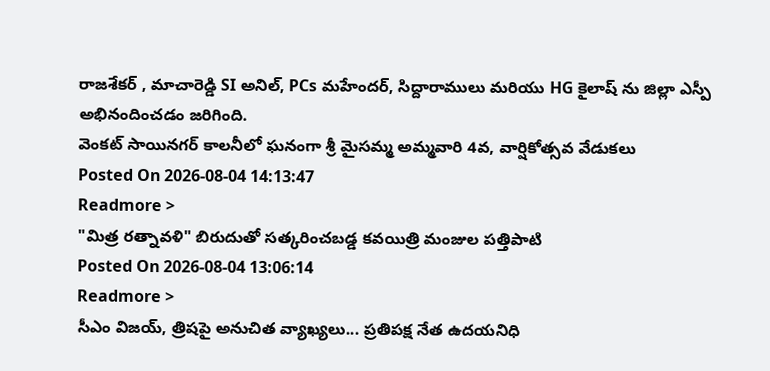రాజశేకర్ , మాచారెడ్డి SI అనిల్, PCs మహేందర్, సిద్దారాములు మరియు HG కైలాష్ ను జిల్లా ఎస్పీ అభినందించడం జరిగింది.
వెంకట్ సాయినగర్ కాలనీలో ఘనంగా శ్రీ మైసమ్మ అమ్మవారి 4వ, వార్షికోత్సవ వేడుకలు
Posted On 2026-08-04 14:13:47
Readmore >
"మిత్ర రత్నావళి" బిరుదుతో సత్కరించబడ్డ కవయిత్రి మంజుల పత్తిపాటి
Posted On 2026-08-04 13:06:14
Readmore >
సీఎం విజయ్, త్రిషపై అనుచిత వ్యాఖ్యలు... ప్రతిపక్ష నేత ఉదయనిధి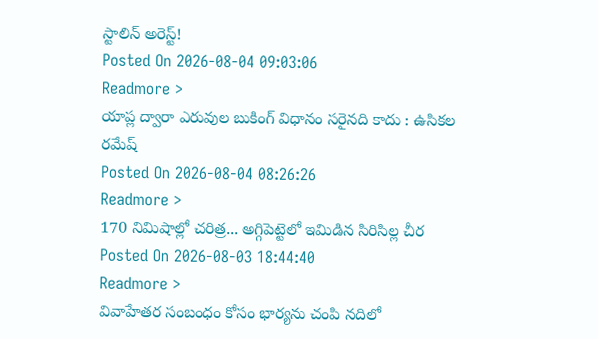స్టాలిన్ అరెస్ట్!
Posted On 2026-08-04 09:03:06
Readmore >
యాప్ల ద్వారా ఎరువుల బుకింగ్ విధానం సరైనది కాదు : ఉసికల రమేష్
Posted On 2026-08-04 08:26:26
Readmore >
170 నిమిషాల్లో చరిత్ర... అగ్గిపెట్టెలో ఇమిడిన సిరిసిల్ల చీర
Posted On 2026-08-03 18:44:40
Readmore >
వివాహేతర సంబంధం కోసం భార్యను చంపి నదిలో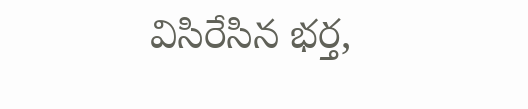విసిరేసిన భర్త,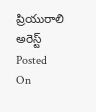ప్రియురాలి అరెస్ట్
Posted On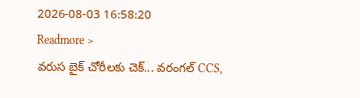2026-08-03 16:58:20
Readmore >
వరుస బైక్ చోరీలకు చెక్... వరంగల్ CCS,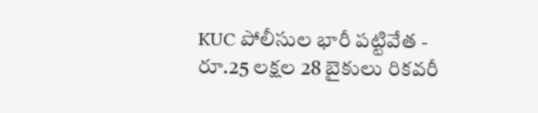KUC పోలీసుల భారీ పట్టివేత - రూ.25 లక్షల 28 బైకులు రికవరీ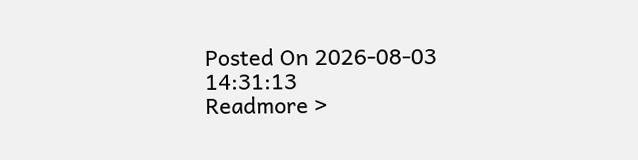Posted On 2026-08-03 14:31:13
Readmore >